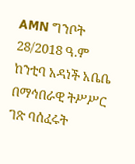AMN ግንቦት 28/2018 ዓ.ም
ከንቲባ አዳነች አቤቤ በማኅበራዊ ትሥሥር ገጽ ባሰፈሩት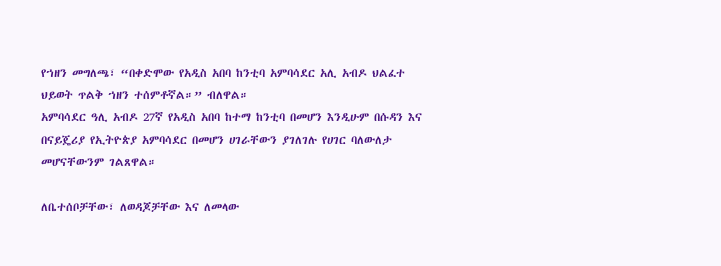የኀዘን መግለጫ፣ “በቀድሞው የአዲስ አበባ ከንቲባ አምባሳደር አሊ አብዶ ህልፈተ ህይወት ጥልቅ ኀዘን ተሰምቶኛል።” ብለዋል።
አምባሳደር ዓሊ አብዶ 27ኛ የአዲስ አበባ ከተማ ከንቲባ በመሆን እንዲሁም በሱዳን እና በናይጄሪያ የኢትዮጵያ አምባሳደር በመሆን ሀገራቸውን ያገለገሉ የሀገር ባለውለታ መሆናቸውንም ገልጸዋል።

ለቤተሰቦቻቸው፣ ለወዳጆቻቸው እና ለመላው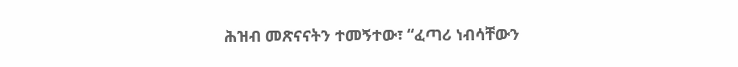ሕዝብ መጽናናትን ተመኝተው፣ “ፈጣሪ ነብሳቸውን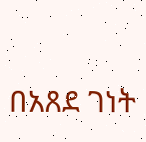በአጸደ ገነት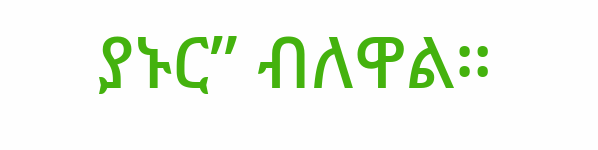ያኑር” ብለዋል።